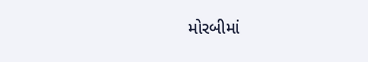મોરબીમાં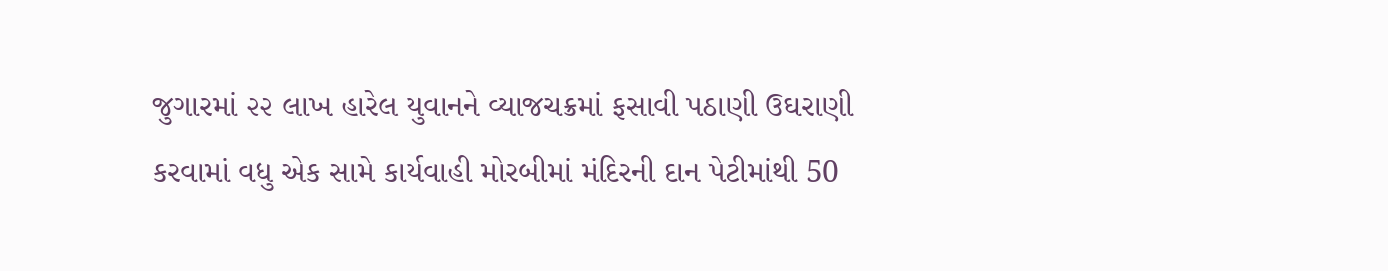જુગારમાં ૨૨ લાખ હારેલ યુવાનને વ્યાજચક્રમાં ફસાવી પઠાણી ઉઘરાણી કરવામાં વધુ એક સામે કાર્યવાહી મોરબીમાં મંદિરની દાન પેટીમાંથી 50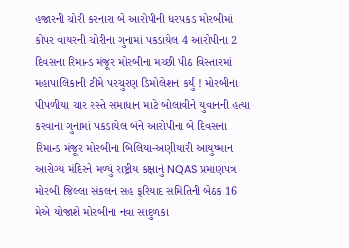હજારની ચોરી કરનારા બે આરોપીની ધરપકડ મોરબીમાં કોપર વાયરની ચોરીના ગુનામાં પકડાયેલ 4 આરોપીના 2 દિવસના રિમાન્ડ મંજૂર મોરબીના મચ્છી પીઠ વિસ્તારમાં મહાપાલિકાની ટીમે પરચુરણ ડિમોલેશન કર્યું ! મોરબીના પીપળીયા ચાર રસ્તે સમાધાન માટે બોલાવીને યુવાનની હત્યા કરવાના ગુનામાં પકડાયેલ બંને આરોપીના બે દિવસના રિમાન્ડ મંજૂર મોરબીના બિલિયા-અણીયારી આયુષ્માન આરોગ્ય મંદિરને મળ્યું રાષ્ટ્રીય કક્ષાનું NQAS પ્રમાણપત્ર મોરબી જિલ્લા સંકલન સહ ફરિયાદ સમિતિની બેઠક 16 મેએ યોજાશે મોરબીના નવા સાદુળકા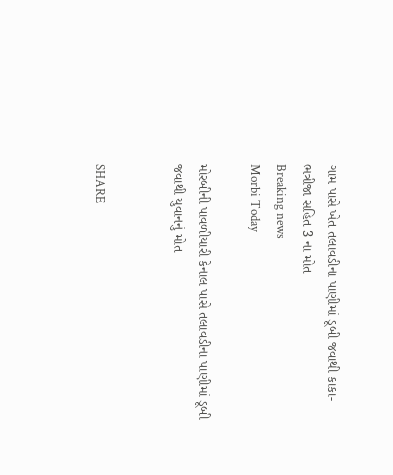ગામ પાસે ખેત તલાવડીના પાણીમાં ડૂબી જવાથી કાકા-ભત્રીજા સહિત 3 ના મોત
Breaking news
Morbi Today

મોરબીની પાવળીયારી કેનાલ પાસે તલાવડીના પાણીમાં ડૂબી જવાથી યુવાનનું મોત


SHARE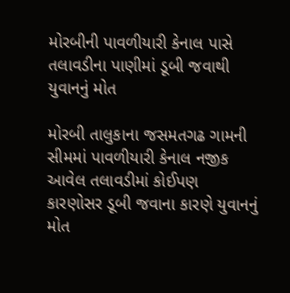મોરબીની પાવળીયારી કેનાલ પાસે તલાવડીના પાણીમાં ડૂબી જવાથી યુવાનનું મોત

મોરબી તાલુકાના જસમતગઢ ગામની સીમમાં પાવળીયારી કેનાલ નજીક આવેલ તલાવડીમાં કોઈપણ કારણોસર ડૂબી જવાના કારણે યુવાનનું મોત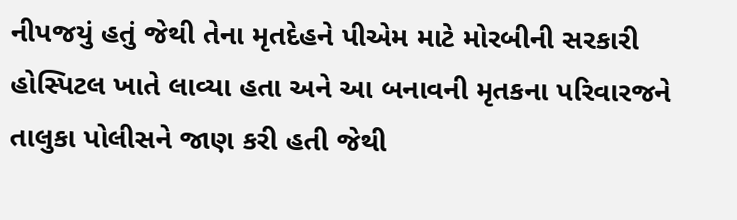નીપજયું હતું જેથી તેના મૃતદેહને પીએમ માટે મોરબીની સરકારી હોસ્પિટલ ખાતે લાવ્યા હતા અને આ બનાવની મૃતકના પરિવારજને તાલુકા પોલીસને જાણ કરી હતી જેથી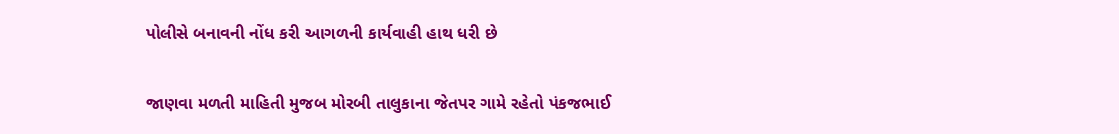પોલીસે બનાવની નોંધ કરી આગળની કાર્યવાહી હાથ ધરી છે

જાણવા મળતી માહિતી મુજબ મોરબી તાલુકાના જેતપર ગામે રહેતો પંકજભાઈ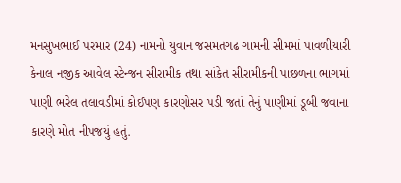મનસુખભાઈ પરમાર (24) નામનો યુવાન જસમતગઢ ગામની સીમમાં પાવળીયારી કેનાલ નજીક આવેલ સ્ટેન્જન સીરામીક તથા સાંકેત સીરામીકની પાછળના ભાગમાં પાણી ભરેલ તલાવડીમાં કોઈપણ કારણોસર પડી જતાં તેનું પાણીમાં ડૂબી જવાના કારણે મોત નીપજયું હતું.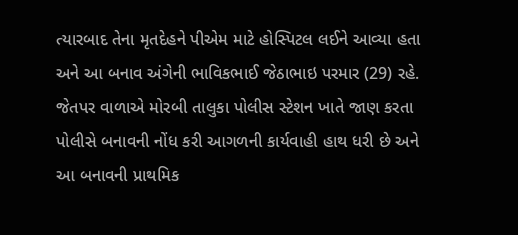ત્યારબાદ તેના મૃતદેહને પીએમ માટે હોસ્પિટલ લઈને આવ્યા હતા અને આ બનાવ અંગેની ભાવિકભાઈ જેઠાભાઇ પરમાર (29) રહે. જેતપર વાળાએ મોરબી તાલુકા પોલીસ સ્ટેશન ખાતે જાણ કરતા પોલીસે બનાવની નોંધ કરી આગળની કાર્યવાહી હાથ ધરી છે અને આ બનાવની પ્રાથમિક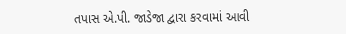તપાસ એ.પી. જાડેજા દ્વારા કરવામાં આવી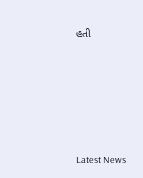હતી






Latest News